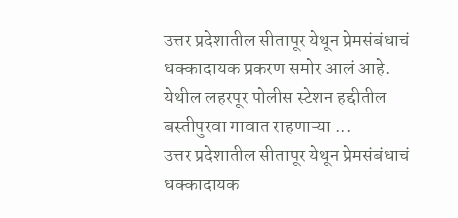उत्तर प्रदेशातील सीतापूर येथून प्रेमसंबंधाचं धक्कादायक प्रकरण समोर आलं आहे. येथील लहरपूर पोलीस स्टेशन हद्दीतील बस्तीपुरवा गावात राहणाऱ्या ...
उत्तर प्रदेशातील सीतापूर येथून प्रेमसंबंधाचं धक्कादायक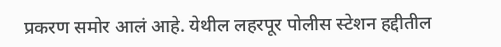प्रकरण समोर आलं आहे. येथील लहरपूर पोलीस स्टेशन हद्दीतील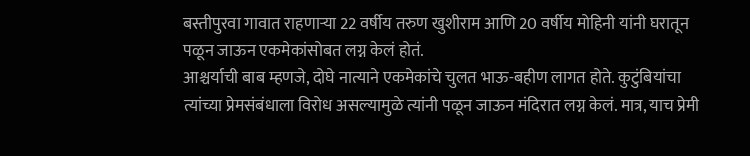बस्तीपुरवा गावात राहणाऱ्या 22 वर्षीय तरुण खुशीराम आणि 20 वर्षीय मोहिनी यांनी घरातून पळून जाऊन एकमेकांसोबत लग्न केलं होतं.
आश्चर्याची बाब म्हणजे, दोघे नात्याने एकमेकांचे चुलत भाऊ-बहीण लागत होते. कुटुंबियांचा त्यांच्या प्रेमसंबंधाला विरोध असल्यामुळे त्यांनी पळून जाऊन मंदिरात लग्न केलं. मात्र, याच प्रेमी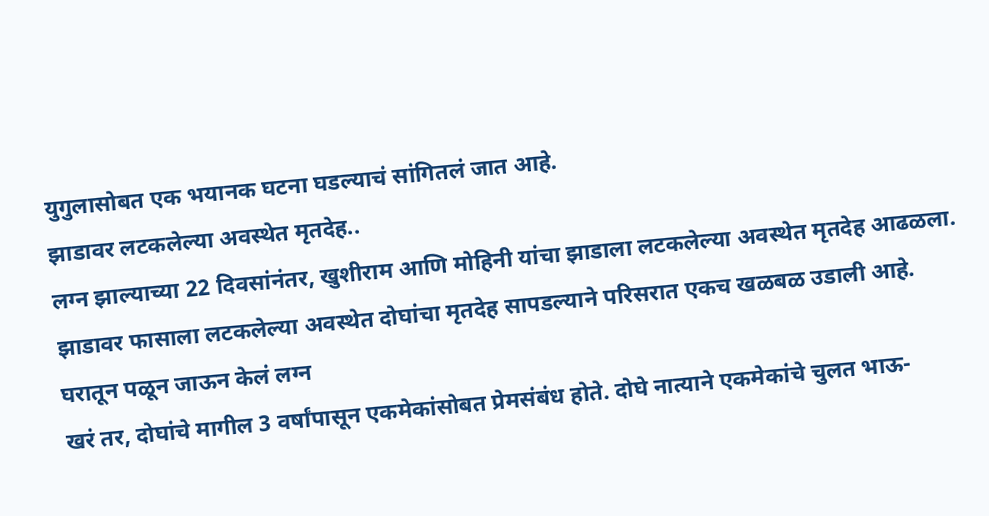युगुलासोबत एक भयानक घटना घडल्याचं सांगितलं जात आहे.
झाडावर लटकलेल्या अवस्थेत मृतदेह..
लग्न झाल्याच्या 22 दिवसांनंतर, खुशीराम आणि मोहिनी यांचा झाडाला लटकलेल्या अवस्थेत मृतदेह आढळला. झाडावर फासाला लटकलेल्या अवस्थेत दोघांचा मृतदेह सापडल्याने परिसरात एकच खळबळ उडाली आहे.
घरातून पळून जाऊन केलं लग्न
खरं तर, दोघांचे मागील 3 वर्षांपासून एकमेकांसोबत प्रेमसंबंध होते. दोघे नात्याने एकमेकांचे चुलत भाऊ-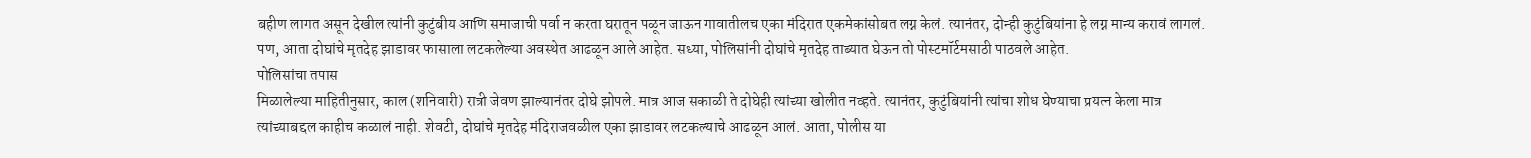बहीण लागत असून देखील त्यांनी कुटुंबीय आणि समाजाची पर्वा न करता घरातून पळून जाऊन गावातीलच एका मंदिरात एकमेकांसोबत लग्न केलं. त्यानंतर, दोन्ही कुटुंबियांना हे लग्न मान्य करावं लागलं. पण, आता दोघांचे मृतदेह झाडावर फासाला लटकलेल्या अवस्थेत आढळून आले आहेत. सध्या, पोलिसांनी दोघांचे मृतदेह ताब्यात घेऊन तो पोस्टमॉर्टमसाठी पाठवले आहेत.
पोलिसांचा तपास
मिळालेल्या माहितीनुसार, काल (शनिवारी) रात्री जेवण झाल्यानंतर दोघे झोपले. मात्र आज सकाळी ते दोघेही त्यांच्या खोलीत नव्हते. त्यानंतर, कुटुंबियांनी त्यांचा शोध घेण्याचा प्रयत्न केला मात्र त्यांच्याबद्दल काहीच कळालं नाही. शेवटी, दोघांचे मृतदेह मंदिराजवळील एका झाडावर लटकल्याचे आढळून आलं. आता, पोलीस या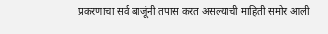प्रकरणाचा सर्व बाजूंनी तपास करत असल्याची माहिती समोर आली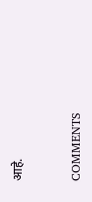आहे.


COMMENTS